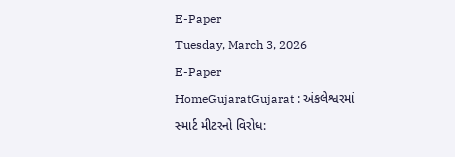E-Paper
Tuesday, March 3, 2026
E-Paper
HomeGujaratGujarat : અંકલેશ્વરમાં સ્માર્ટ મીટરનો વિરોધ: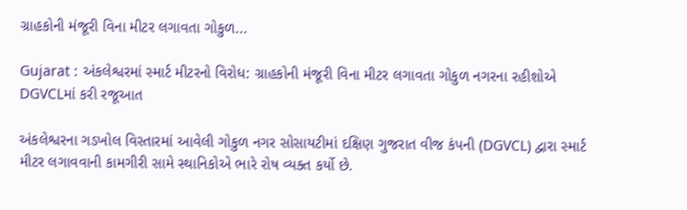ગ્રાહકોની મંજૂરી વિના મીટર લગાવતા ગોકુળ...

Gujarat : અંકલેશ્વરમાં સ્માર્ટ મીટરનો વિરોધ: ગ્રાહકોની મંજૂરી વિના મીટર લગાવતા ગોકુળ નગરના રહીશોએ DGVCLમાં કરી રજૂઆત

અંકલેશ્વરના ગડખોલ વિસ્તારમાં આવેલી ગોકુળ નગર સોસાયટીમાં દક્ષિણ ગુજરાત વીજ કંપની (DGVCL) દ્વારા સ્માર્ટ મીટર લગાવવાની કામગીરી સામે સ્થાનિકોએ ભારે રોષ વ્યક્ત કર્યો છે.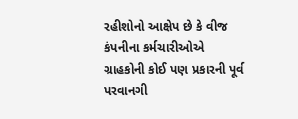રહીશોનો આક્ષેપ છે કે વીજ કંપનીના કર્મચારીઓએ ગ્રાહકોની કોઈ પણ પ્રકારની પૂર્વ પરવાનગી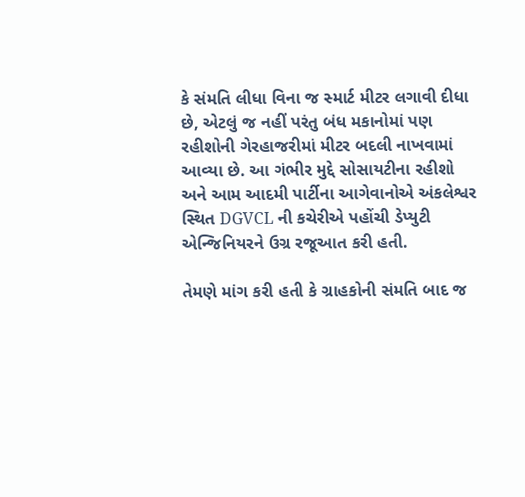કે સંમતિ લીધા વિના જ સ્માર્ટ મીટર લગાવી દીધા છે, એટલું જ નહીં પરંતુ બંધ મકાનોમાં પણ રહીશોની ગેરહાજરીમાં મીટર બદલી નાખવામાં આવ્યા છે. આ ગંભીર મુદ્દે સોસાયટીના રહીશો અને આમ આદમી પાર્ટીના આગેવાનોએ અંકલેશ્વર સ્થિત DGVCL ની કચેરીએ પહોંચી ડેપ્યુટી એન્જિનિયરને ઉગ્ર રજૂઆત કરી હતી.

તેમણે માંગ કરી હતી કે ગ્રાહકોની સંમતિ બાદ જ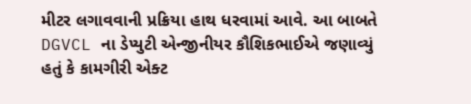મીટર લગાવવાની પ્રક્રિયા હાથ ધરવામાં આવે. આ બાબતે DGVCL ના ડેપ્યુટી એન્જીનીયર કૌશિકભાઈએ જણાવ્યું હતું કે કામગીરી એક્ટ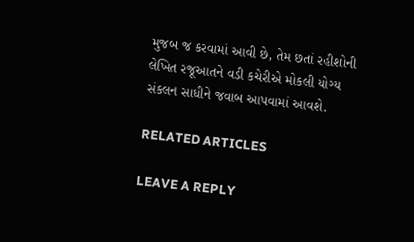મુજબ જ કરવામાં આવી છે, તેમ છતાં રહીશોની લેખિત રજૂઆતને વડી કચેરીએ મોકલી યોગ્ય સંકલન સાધીને જવાબ આપવામાં આવશે.

RELATED ARTICLES

LEAVE A REPLY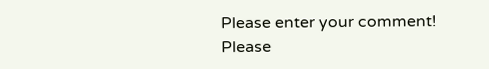Please enter your comment!
Please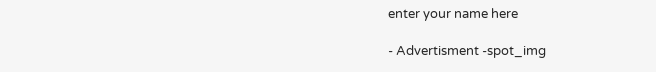enter your name here

- Advertisment -spot_img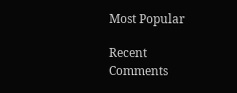Most Popular

Recent Comments